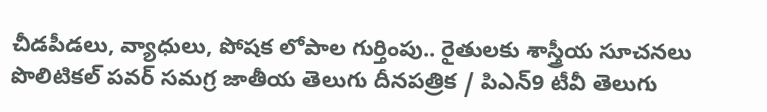చీడపీడలు, వ్యాధులు, పోషక లోపాల గుర్తింపు.. రైతులకు శాస్త్రీయ సూచనలు
పొలిటికల్ పవర్ సమగ్ర జాతీయ తెలుగు దీనపత్రిక / పిఎన్9 టీవీ తెలుగు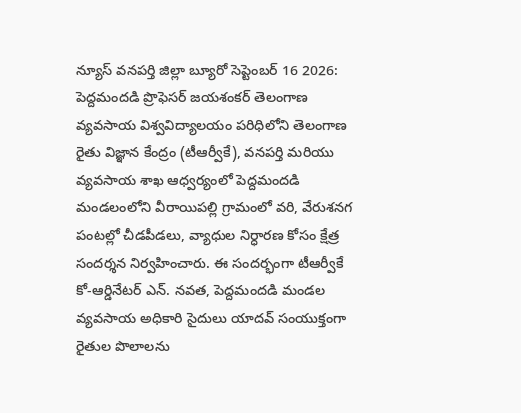న్యూస్ వనపర్తి జిల్లా బ్యూరో సెప్టెంబర్ 16 2026: పెద్దమందడి ప్రొఫెసర్ జయశంకర్ తెలంగాణ వ్యవసాయ విశ్వవిద్యాలయం పరిధిలోని తెలంగాణ రైతు విజ్ఞాన కేంద్రం (టీఆర్వీకే), వనపర్తి మరియు వ్యవసాయ శాఖ ఆధ్వర్యంలో పెద్దమందడి మండలంలోని వీరాయిపల్లి గ్రామంలో వరి, వేరుశనగ పంటల్లో చీడపీడలు, వ్యాధుల నిర్ధారణ కోసం క్షేత్ర సందర్శన నిర్వహించారు. ఈ సందర్భంగా టీఆర్వీకే కో-ఆర్డినేటర్ ఎన్. నవత, పెద్దమందడి మండల వ్యవసాయ అధికారి సైదులు యాదవ్ సంయుక్తంగా రైతుల పొలాలను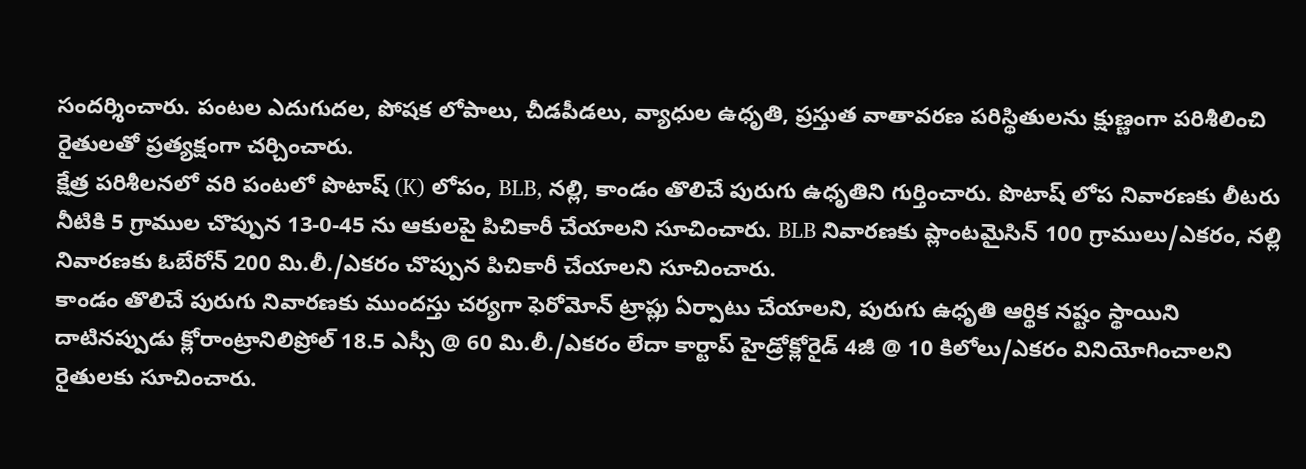సందర్శించారు. పంటల ఎదుగుదల, పోషక లోపాలు, చీడపీడలు, వ్యాధుల ఉధృతి, ప్రస్తుత వాతావరణ పరిస్థితులను క్షుణ్ణంగా పరిశీలించి రైతులతో ప్రత్యక్షంగా చర్చించారు.
క్షేత్ర పరిశీలనలో వరి పంటలో పొటాష్ (K) లోపం, BLB, నల్లి, కాండం తొలిచే పురుగు ఉధృతిని గుర్తించారు. పొటాష్ లోప నివారణకు లీటరు నీటికి 5 గ్రాముల చొప్పున 13-0-45 ను ఆకులపై పిచికారీ చేయాలని సూచించారు. BLB నివారణకు ప్లాంటమైసిన్ 100 గ్రాములు/ఎకరం, నల్లి నివారణకు ఓబేరోన్ 200 మి.లీ./ఎకరం చొప్పున పిచికారీ చేయాలని సూచించారు.
కాండం తొలిచే పురుగు నివారణకు ముందస్తు చర్యగా ఫెరోమోన్ ట్రాప్లు ఏర్పాటు చేయాలని, పురుగు ఉధృతి ఆర్థిక నష్టం స్థాయిని దాటినప్పుడు క్లోరాంట్రానిలిప్రోల్ 18.5 ఎస్సీ @ 60 మి.లీ./ఎకరం లేదా కార్టాప్ హైడ్రోక్లోరైడ్ 4జీ @ 10 కిలోలు/ఎకరం వినియోగించాలని రైతులకు సూచించారు.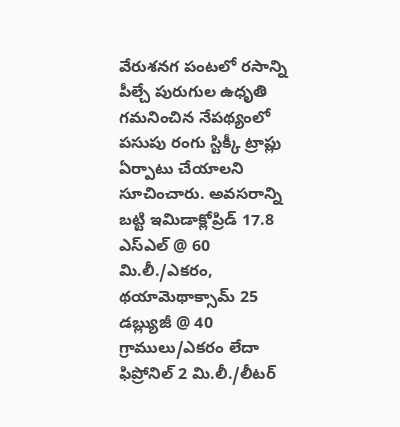వేరుశనగ పంటలో రసాన్ని పీల్చే పురుగుల ఉధృతి గమనించిన నేపథ్యంలో పసుపు రంగు స్టిక్కీ ట్రాప్లు ఏర్పాటు చేయాలని సూచించారు. అవసరాన్ని బట్టి ఇమిడాక్లోప్రిడ్ 17.8 ఎస్ఎల్ @ 60 మి.లీ./ఎకరం, థయామెథాక్సామ్ 25 డబ్ల్యుజీ @ 40 గ్రాములు/ఎకరం లేదా ఫిప్రోనిల్ 2 మి.లీ./లీటర్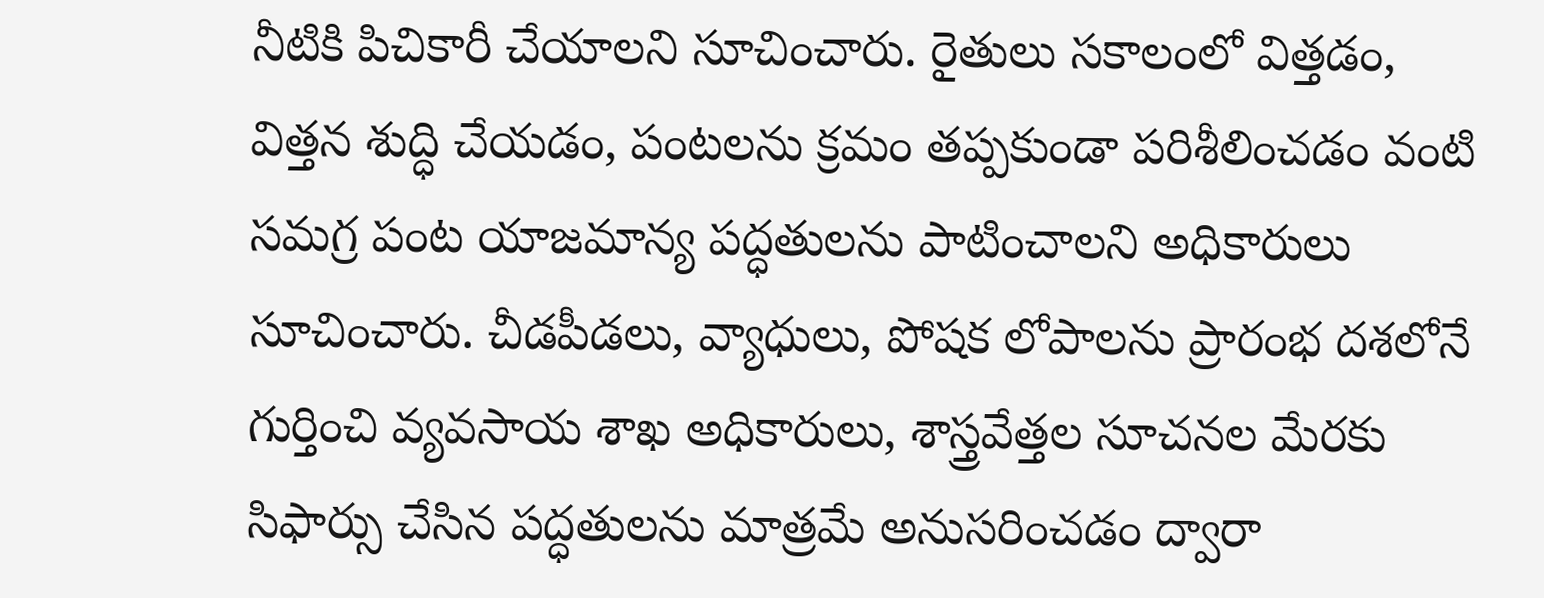నీటికి పిచికారీ చేయాలని సూచించారు. రైతులు సకాలంలో విత్తడం, విత్తన శుద్ధి చేయడం, పంటలను క్రమం తప్పకుండా పరిశీలించడం వంటి సమగ్ర పంట యాజమాన్య పద్ధతులను పాటించాలని అధికారులు సూచించారు. చీడపీడలు, వ్యాధులు, పోషక లోపాలను ప్రారంభ దశలోనే గుర్తించి వ్యవసాయ శాఖ అధికారులు, శాస్త్రవేత్తల సూచనల మేరకు సిఫార్సు చేసిన పద్ధతులను మాత్రమే అనుసరించడం ద్వారా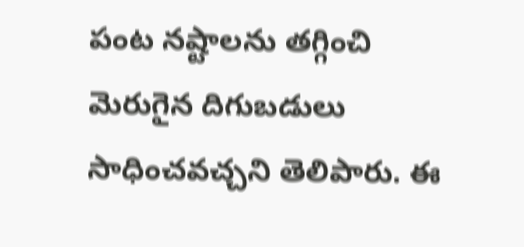పంట నష్టాలను తగ్గించి మెరుగైన దిగుబడులు సాధించవచ్చని తెలిపారు. ఈ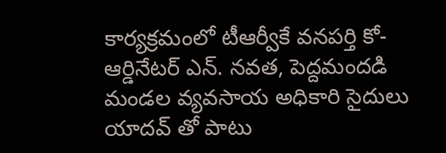కార్యక్రమంలో టీఆర్వీకే వనపర్తి కో-ఆర్డినేటర్ ఎన్. నవత, పెద్దమందడి మండల వ్యవసాయ అధికారి సైదులు యాదవ్ తో పాటు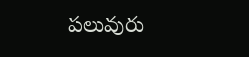పలువురు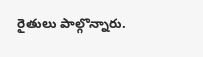రైతులు పాల్గొన్నారు.